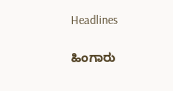Headlines

ಹಿಂಗಾರು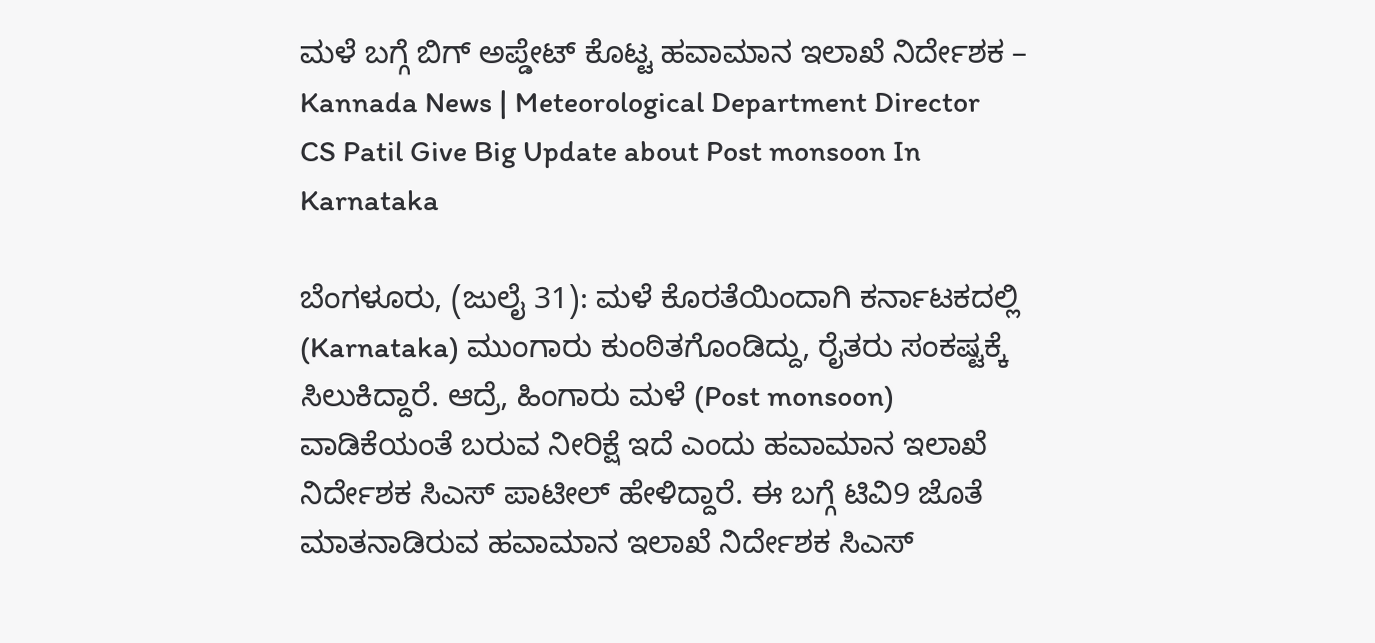ಮಳೆ ಬಗ್ಗೆ ಬಿಗ್ ಅಪ್ಡೇಟ್ ಕೊಟ್ಟ ಹವಾಮಾನ ಇಲಾಖೆ ನಿರ್ದೇಶಕ – Kannada News | Meteorological Department Director CS Patil Give Big Update about Post monsoon In Karnataka

ಬೆಂಗಳೂರು, (ಜುಲೈ 31): ಮಳೆ ಕೊರತೆಯಿಂದಾಗಿ ಕರ್ನಾಟಕದಲ್ಲಿ (Karnataka) ಮುಂಗಾರು ಕುಂಠಿತಗೊಂಡಿದ್ದು, ರೈತರು ಸಂಕಷ್ಟಕ್ಕೆ ಸಿಲುಕಿದ್ದಾರೆ. ಆದ್ರೆ, ಹಿಂಗಾರು ಮಳೆ (Post monsoon) ವಾಡಿಕೆಯಂತೆ ಬರುವ ನೀರಿಕ್ಷೆ ಇದೆ ಎಂದು ಹವಾಮಾನ ಇಲಾಖೆ ನಿರ್ದೇಶಕ ಸಿಎಸ್ ಪಾಟೀಲ್ ಹೇಳಿದ್ದಾರೆ. ಈ ಬಗ್ಗೆ ಟಿವಿ9 ಜೊತೆ ಮಾತನಾಡಿರುವ ಹವಾಮಾನ ಇಲಾಖೆ ನಿರ್ದೇಶಕ ಸಿಎಸ್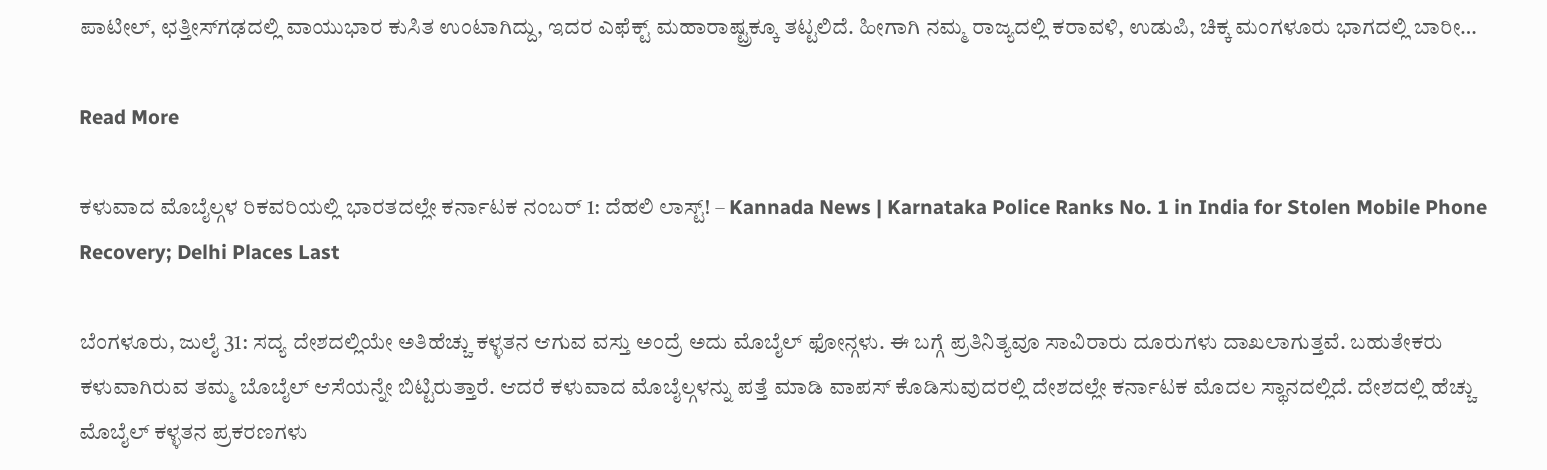ಪಾಟೀಲ್, ಛತ್ತೀಸ್‌ಗಢದಲ್ಲಿ ವಾಯುಭಾರ ಕುಸಿತ ಉಂಟಾಗಿದ್ದು, ಇದರ ಎಫೆಕ್ಟ್ ಮಹಾರಾಷ್ಟ್ರಕ್ಕೂ ತಟ್ಟಲಿದೆ. ಹೀಗಾಗಿ ನಮ್ಮ ರಾಜ್ಯದಲ್ಲಿ ಕರಾವಳಿ, ಉಡುಪಿ, ಚಿಕ್ಕ ಮಂಗಳೂರು ಭಾಗದಲ್ಲಿ ಬಾರೀ…

Read More

ಕಳುವಾದ ಮೊಬೈಲ್ಗಳ ರಿಕವರಿಯಲ್ಲಿ ಭಾರತದಲ್ಲೇ ಕರ್ನಾಟಕ ನಂಬರ್ 1: ದೆಹಲಿ ಲಾಸ್ಟ್! – Kannada News | Karnataka Police Ranks No. 1 in India for Stolen Mobile Phone Recovery; Delhi Places Last

ಬೆಂಗಳೂರು, ಜುಲೈ 31: ಸದ್ಯ ದೇಶದಲ್ಲಿಯೇ ಅತಿಹೆಚ್ಚು ಕಳ್ಳತನ ಆಗುವ ವಸ್ತು ಅಂದ್ರೆ ಅದು ಮೊಬೈಲ್ ಫೋನ್ಗಳು. ಈ ಬಗ್ಗೆ ಪ್ರತಿನಿತ್ಯವೂ ಸಾವಿರಾರು ದೂರುಗಳು ದಾಖಲಾಗುತ್ತವೆ. ಬಹುತೇಕರು ಕಳುವಾಗಿರುವ ತಮ್ಮ ಬೊಬೈಲ್ ಆಸೆಯನ್ನೇ ಬಿಟ್ಟಿರುತ್ತಾರೆ. ಆದರೆ ಕಳುವಾದ ಮೊಬೈಲ್ಗಳನ್ನು ಪತ್ತೆ ಮಾಡಿ ವಾಪಸ್ ಕೊಡಿಸುವುದರಲ್ಲಿ ದೇಶದಲ್ಲೇ ಕರ್ನಾಟಕ ಮೊದಲ ಸ್ಥಾನದಲ್ಲಿದೆ. ದೇಶದಲ್ಲಿ ಹೆಚ್ಚು ಮೊಬೈಲ್ ಕಳ್ಳತನ ಪ್ರಕರಣಗಳು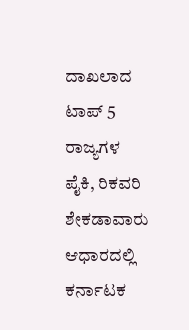ದಾಖಲಾದ ಟಾಪ್ 5 ರಾಜ್ಯಗಳ ಪೈಕಿ, ರಿಕವರಿ ಶೇಕಡಾವಾರು ಆಧಾರದಲ್ಲಿ ಕರ್ನಾಟಕ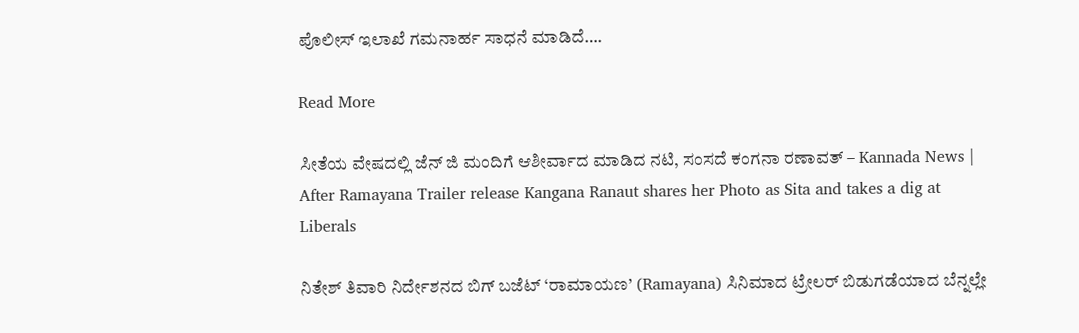ಪೊಲೀಸ್ ಇಲಾಖೆ ಗಮನಾರ್ಹ ಸಾಧನೆ ಮಾಡಿದೆ….

Read More

ಸೀತೆಯ ವೇಷದಲ್ಲಿ ಜೆನ್ ಜಿ ಮಂದಿಗೆ ಆಶೀರ್ವಾದ ಮಾಡಿದ ನಟಿ, ಸಂಸದೆ ಕಂಗನಾ ರಣಾವತ್ – Kannada News | After Ramayana Trailer release Kangana Ranaut shares her Photo as Sita and takes a dig at Liberals

ನಿತೇಶ್ ತಿವಾರಿ ನಿರ್ದೇಶನದ ಬಿಗ್ ಬಜೆಟ್ ‘ರಾಮಾಯಣ’ (Ramayana) ಸಿನಿಮಾದ ಟ್ರೇಲರ್ ಬಿಡುಗಡೆಯಾದ ಬೆನ್ನಲ್ಲೇ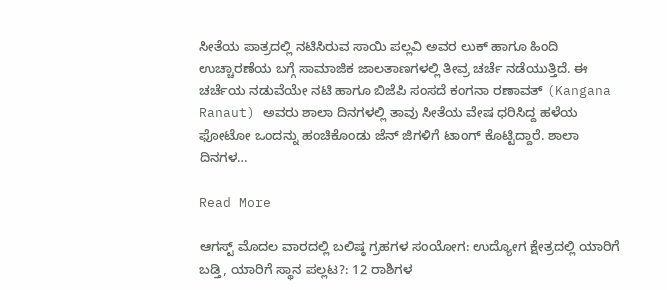ಸೀತೆಯ ಪಾತ್ರದಲ್ಲಿ ನಟಿಸಿರುವ ಸಾಯಿ ಪಲ್ಲವಿ ಅವರ ಲುಕ್ ಹಾಗೂ ಹಿಂದಿ ಉಚ್ಚಾರಣೆಯ ಬಗ್ಗೆ ಸಾಮಾಜಿಕ ಜಾಲತಾಣಗಳಲ್ಲಿ ತೀವ್ರ ಚರ್ಚೆ ನಡೆಯುತ್ತಿದೆ. ಈ ಚರ್ಚೆಯ ನಡುವೆಯೇ ನಟಿ ಹಾಗೂ ಬಿಜೆಪಿ ಸಂಸದೆ ಕಂಗನಾ ರಣಾವತ್ (Kangana Ranaut) ಅವರು ಶಾಲಾ ದಿನಗಳಲ್ಲಿ ತಾವು ಸೀತೆಯ ವೇಷ ಧರಿಸಿದ್ದ ಹಳೆಯ ಫೋಟೋ ಒಂದನ್ನು ಹಂಚಿಕೊಂಡು ಜೆನ್ ಜಿಗಳಿಗೆ ಟಾಂಗ್ ಕೊಟ್ಟಿದ್ದಾರೆ. ಶಾಲಾ ದಿನಗಳ…

Read More

ಆಗಸ್ಟ್ ಮೊದಲ ವಾರದಲ್ಲಿ ಬಲಿಷ್ಠ ಗ್ರಹಗಳ ಸಂಯೋಗ: ಉದ್ಯೋಗ ಕ್ಷೇತ್ರದಲ್ಲಿ ಯಾರಿಗೆ ಬಡ್ತಿ, ಯಾರಿಗೆ ಸ್ಥಾನ ಪಲ್ಲಟ?: 12 ರಾಶಿಗಳ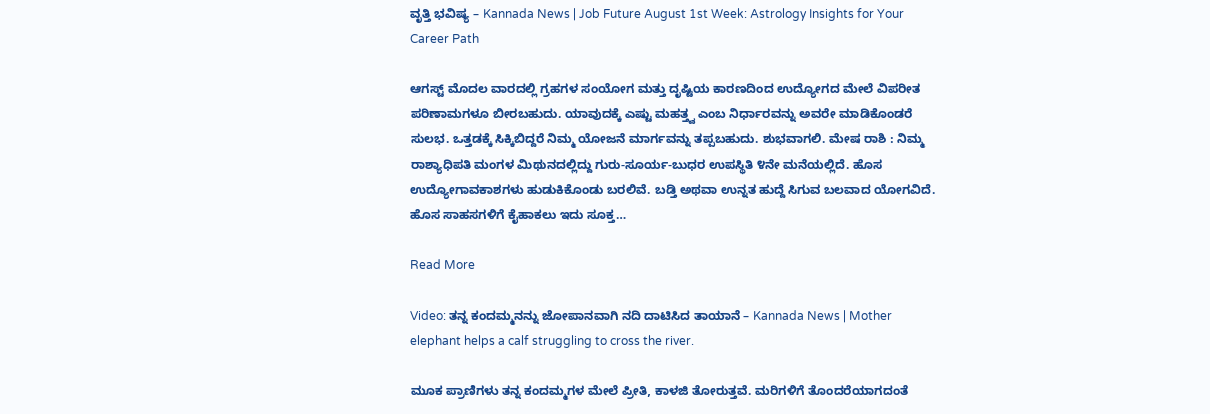ವೃತ್ತಿ ಭವಿಷ್ಯ – Kannada News | Job Future August 1st Week: Astrology Insights for Your Career Path

ಆಗಸ್ಟ್ ಮೊದಲ ವಾರದಲ್ಲಿ ಗ್ರಹಗಳ ಸಂಯೋಗ ಮತ್ತು ದೃಷ್ಟಿಯ ಕಾರಣದಿಂದ ಉದ್ಯೋಗದ ಮೇಲೆ ವಿಪರೀತ ಪರಿಣಾಮಗಳೂ ಬೀರಬಹುದು. ಯಾವುದಕ್ಕೆ ಎಷ್ಟು ಮಹತ್ತ್ವ ಎಂಬ ನಿರ್ಧಾರವನ್ನು ಅವರೇ ಮಾಡಿಕೊಂಡರೆ ಸುಲಭ. ಒತ್ತಡಕ್ಕೆ ಸಿಕ್ಕಿಬಿದ್ದರೆ ನಿಮ್ಮ ಯೋಜನೆ ಮಾರ್ಗವನ್ನು ತಪ್ಪಬಹುದು. ಶುಭವಾಗಲಿ. ಮೇಷ ರಾಶಿ : ನಿಮ್ಮ ರಾಶ್ಯಾಧಿಪತಿ ಮಂಗಳ ಮಿಥುನದಲ್ಲಿದ್ದು ಗುರು-ಸೂರ್ಯ-ಬುಧರ ಉಪಸ್ಥಿತಿ ೪ನೇ ಮನೆಯಲ್ಲಿದೆ. ಹೊಸ ಉದ್ಯೋಗಾವಕಾಶಗಳು ಹುಡುಕಿಕೊಂಡು ಬರಲಿವೆ. ಬಡ್ತಿ ಅಥವಾ ಉನ್ನತ ಹುದ್ದೆ ಸಿಗುವ ಬಲವಾದ ಯೋಗವಿದೆ. ಹೊಸ ಸಾಹಸಗಳಿಗೆ ಕೈಹಾಕಲು ಇದು ಸೂಕ್ತ…

Read More

Video: ತನ್ನ ಕಂದಮ್ಮನನ್ನು ಜೋಪಾನವಾಗಿ ನದಿ ದಾಟಿಸಿದ ತಾಯಾನೆ – Kannada News | Mother elephant helps a calf struggling to cross the river.

ಮೂಕ ಪ್ರಾಣಿಗಳು ತನ್ನ ಕಂದಮ್ಮಗಳ ಮೇಲೆ ಪ್ರೀತಿ, ಕಾಳಜಿ ತೋರುತ್ತವೆ. ಮರಿಗಳಿಗೆ ತೊಂದರೆಯಾಗದಂತೆ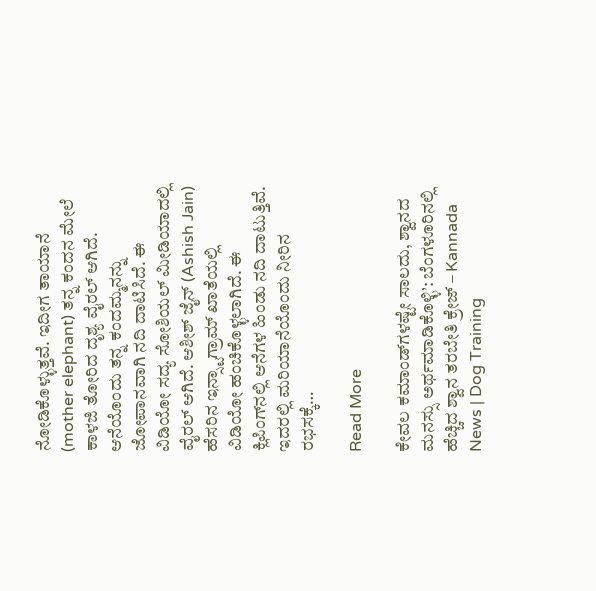ನೋಡಿಕೊಳ್ಳುತ್ತವೆ. ಇದೀಗ ತಾಯಾನೆ (mother elephant) ತನ್ನ ಕಂದನ ಮೇಲೆ ಕಾಳಜಿ ತೋರಿದ ದೃಶ್ಯ ವೈರಲ್ ಆಗಿದೆ. ಆನೆಯೊಂದು ತನ್ನ ಕಂದಮ್ಮನನ್ನು ಜೋಪಾನವಾಗಿ ನದಿ ದಾಟಿಸಿದೆ. ಈ ವಿಡಿಯೋ ಸದ್ಯ ಸೋಶಿಯಲ್ ಮೀಡಿಯಾದಲ್ಲಿ ವೈರಲ್ ಆಗಿದೆ. ಆಶೀಶ್ ಜೈನ್ (Ashish Jain) ಹೆಸರಿನ ಇನ್ಸ್ಟಾಗ್ರಾಮ್ ಖಾತೆಯಲ್ಲಿ ವಿಡಿಯೋ ಹಂಚಿಕೊಳ್ಳಲಾಗಿದೆ. ಈ ಕ್ಲಿಪಿಂಗ್‌ನಲ್ಲಿ ಆನೆಗಳ ಹಿಂಡು ನದಿ ದಾಟುತ್ತಿವೆ. ಇದರಲ್ಲಿ ಮರಿಯಾನೆಯೊಂದು ನೀರಿನ ರಭಸಕ್ಕೆ…

Read More

ಕೇವಲ ಕಮಾಂಡ್‌ಗಳಷ್ಟೇ ಸಾಲದು, ಶ್ವಾನದ ಮನಸ್ಸು ಅರ್ಥಮಾಡಿಕೊಳ್ಳಿ’: ಬೆಂಗಳೂರಿನಲ್ಲಿ ಹೆಚ್ಚಿದ ಶ್ವಾನ ತರಬೇತಿ ಕ್ರೇಜ್ – Kannada News | Dog Training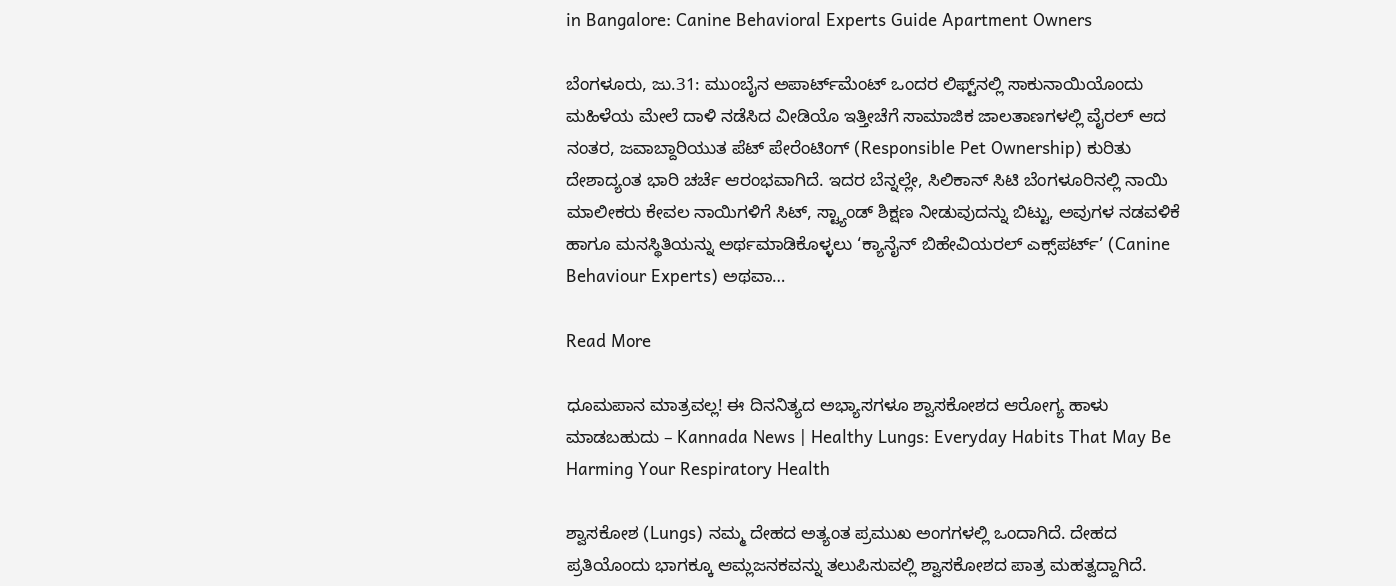in Bangalore: Canine Behavioral Experts Guide Apartment Owners

ಬೆಂಗಳೂರು, ಜು.31: ಮುಂಬೈನ ಅಪಾರ್ಟ್‌ಮೆಂಟ್‌ ಒಂದರ ಲಿಫ್ಟ್‌ನಲ್ಲಿ ಸಾಕುನಾಯಿಯೊಂದು ಮಹಿಳೆಯ ಮೇಲೆ ದಾಳಿ ನಡೆಸಿದ ವೀಡಿಯೊ ಇತ್ತೀಚೆಗೆ ಸಾಮಾಜಿಕ ಜಾಲತಾಣಗಳಲ್ಲಿ ವೈರಲ್ ಆದ ನಂತರ, ಜವಾಬ್ದಾರಿಯುತ ಪೆಟ್ ಪೇರೆಂಟಿಂಗ್ (Responsible Pet Ownership) ಕುರಿತು ದೇಶಾದ್ಯಂತ ಭಾರಿ ಚರ್ಚೆ ಆರಂಭವಾಗಿದೆ. ಇದರ ಬೆನ್ನಲ್ಲೇ, ಸಿಲಿಕಾನ್ ಸಿಟಿ ಬೆಂಗಳೂರಿನಲ್ಲಿ ನಾಯಿ ಮಾಲೀಕರು ಕೇವಲ ನಾಯಿಗಳಿಗೆ ಸಿಟ್, ಸ್ಟ್ಯಾಂಡ್ ಶಿಕ್ಷಣ ನೀಡುವುದನ್ನು ಬಿಟ್ಟು, ಅವುಗಳ ನಡವಳಿಕೆ ಹಾಗೂ ಮನಸ್ಥಿತಿಯನ್ನು ಅರ್ಥಮಾಡಿಕೊಳ್ಳಲು ‘ಕ್ಯಾನೈನ್ ಬಿಹೇವಿಯರಲ್ ಎಕ್ಸ್‌ಪರ್ಟ್’ (Canine Behaviour Experts) ಅಥವಾ…

Read More

ಧೂಮಪಾನ ಮಾತ್ರವಲ್ಲ! ಈ ದಿನನಿತ್ಯದ ಅಭ್ಯಾಸಗಳೂ ಶ್ವಾಸಕೋಶದ ಆರೋಗ್ಯ ಹಾಳು ಮಾಡಬಹುದು – Kannada News | Healthy Lungs: Everyday Habits That May Be Harming Your Respiratory Health

ಶ್ವಾಸಕೋಶ (Lungs) ನಮ್ಮ ದೇಹದ ಅತ್ಯಂತ ಪ್ರಮುಖ ಅಂಗಗಳಲ್ಲಿ ಒಂದಾಗಿದೆ. ದೇಹದ ಪ್ರತಿಯೊಂದು ಭಾಗಕ್ಕೂ ಆಮ್ಲಜನಕವನ್ನು ತಲುಪಿಸುವಲ್ಲಿ ಶ್ವಾಸಕೋಶದ ಪಾತ್ರ ಮಹತ್ವದ್ದಾಗಿದೆ.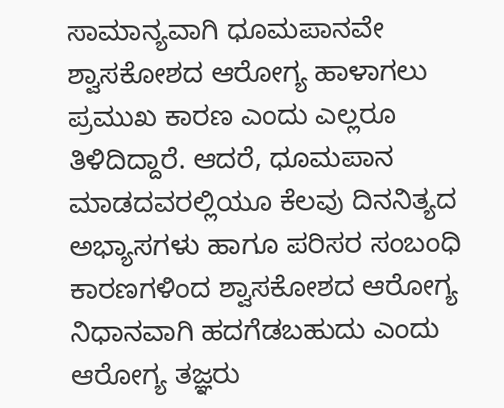ಸಾಮಾನ್ಯವಾಗಿ ಧೂಮಪಾನವೇ ಶ್ವಾಸಕೋಶದ ಆರೋಗ್ಯ ಹಾಳಾಗಲು ಪ್ರಮುಖ ಕಾರಣ ಎಂದು ಎಲ್ಲರೂ ತಿಳಿದಿದ್ದಾರೆ. ಆದರೆ, ಧೂಮಪಾನ ಮಾಡದವರಲ್ಲಿಯೂ ಕೆಲವು ದಿನನಿತ್ಯದ ಅಭ್ಯಾಸಗಳು ಹಾಗೂ ಪರಿಸರ ಸಂಬಂಧಿ ಕಾರಣಗಳಿಂದ ಶ್ವಾಸಕೋಶದ ಆರೋಗ್ಯ ನಿಧಾನವಾಗಿ ಹದಗೆಡಬಹುದು ಎಂದು ಆರೋಗ್ಯ ತಜ್ಞರು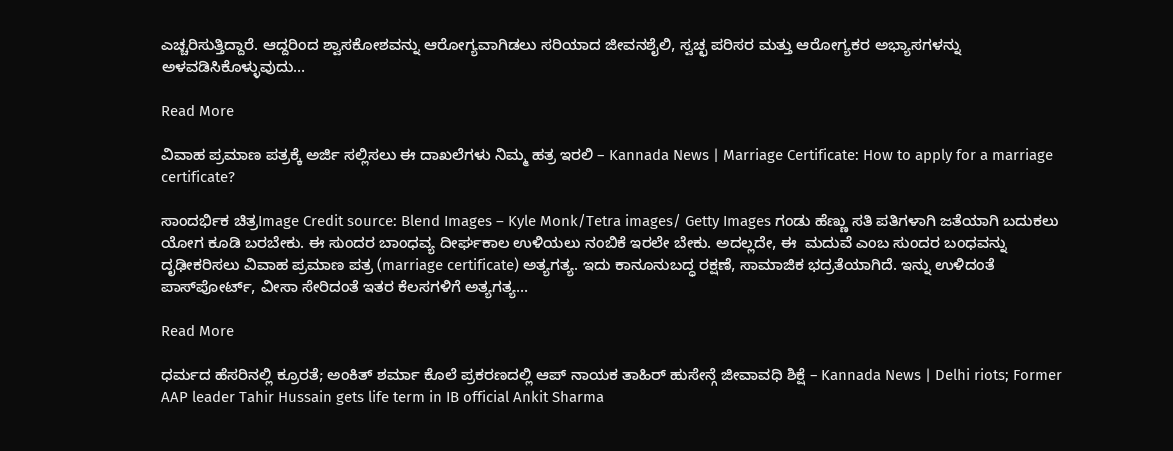ಎಚ್ಚರಿಸುತ್ತಿದ್ದಾರೆ. ಆದ್ದರಿಂದ ಶ್ವಾಸಕೋಶವನ್ನು ಆರೋಗ್ಯವಾಗಿಡಲು ಸರಿಯಾದ ಜೀವನಶೈಲಿ, ಸ್ವಚ್ಛ ಪರಿಸರ ಮತ್ತು ಆರೋಗ್ಯಕರ ಅಭ್ಯಾಸಗಳನ್ನು ಅಳವಡಿಸಿಕೊಳ್ಳುವುದು…

Read More

ವಿವಾಹ ಪ್ರಮಾಣ ಪತ್ರಕ್ಕೆ ಅರ್ಜಿ ಸಲ್ಲಿಸಲು ಈ ದಾಖಲೆಗಳು ನಿಮ್ಮ ಹತ್ರ ಇರಲಿ – Kannada News | Marriage Certificate: How to apply for a marriage certificate?

ಸಾಂದರ್ಭಿಕ ಚಿತ್ರImage Credit source: Blend Images – Kyle Monk/Tetra images/ Getty Images ಗಂಡು ಹೆಣ್ಣು ಸತಿ ಪತಿಗಳಾಗಿ ಜತೆಯಾಗಿ ಬದುಕಲು ಯೋಗ ಕೂಡಿ ಬರಬೇಕು. ಈ ಸುಂದರ ಬಾಂಧವ್ಯ ದೀರ್ಘಕಾಲ ಉಳಿಯಲು ನಂಬಿಕೆ ಇರಲೇ ಬೇಕು. ಅದಲ್ಲದೇ, ಈ  ಮದುವೆ ಎಂಬ ಸುಂದರ ಬಂಧವನ್ನು ದೃಢೀಕರಿಸಲು ವಿವಾಹ ಪ್ರಮಾಣ ಪತ್ರ (marriage certificate) ಅತ್ಯಗತ್ಯ. ಇದು ಕಾನೂನುಬದ್ಧ ರಕ್ಷಣೆ, ಸಾಮಾಜಿಕ ಭದ್ರತೆಯಾಗಿದೆ. ಇನ್ನು ಉಳಿದಂತೆ ಪಾಸ್‌ಪೋರ್ಟ್, ವೀಸಾ ಸೇರಿದಂತೆ ಇತರ ಕೆಲಸಗಳಿಗೆ ಅತ್ಯಗತ್ಯ…

Read More

ಧರ್ಮದ ಹೆಸರಿನಲ್ಲಿ ಕ್ರೂರತೆ; ಅಂಕಿತ್ ಶರ್ಮಾ ಕೊಲೆ ಪ್ರಕರಣದಲ್ಲಿ ಆಪ್ ನಾಯಕ ತಾಹಿರ್ ಹುಸೇನ್ಗೆ ಜೀವಾವಧಿ ಶಿಕ್ಷೆ – Kannada News | Delhi riots; Former AAP leader Tahir Hussain gets life term in IB official Ankit Sharma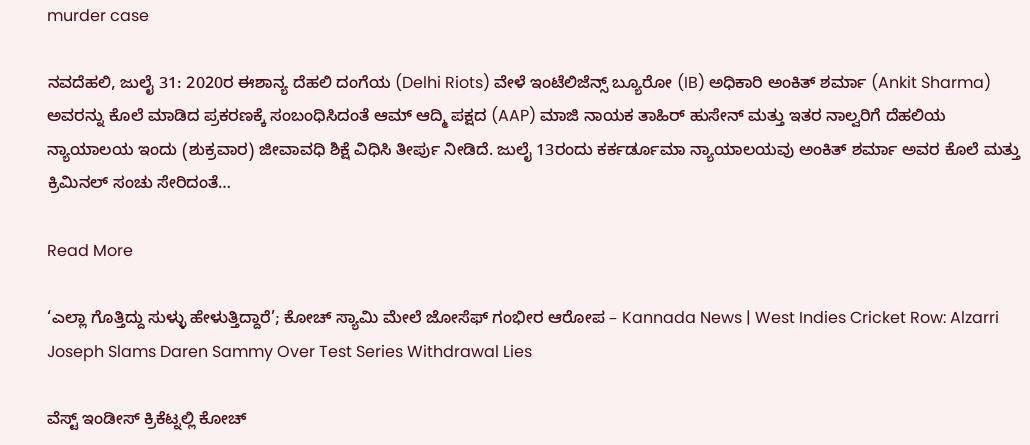murder case

ನವದೆಹಲಿ, ಜುಲೈ 31: 2020ರ ಈಶಾನ್ಯ ದೆಹಲಿ ದಂಗೆಯ (Delhi Riots) ವೇಳೆ ಇಂಟೆಲಿಜೆನ್ಸ್ ಬ್ಯೂರೋ (IB) ಅಧಿಕಾರಿ ಅಂಕಿತ್ ಶರ್ಮಾ (Ankit Sharma) ಅವರನ್ನು ಕೊಲೆ ಮಾಡಿದ ಪ್ರಕರಣಕ್ಕೆ ಸಂಬಂಧಿಸಿದಂತೆ ಆಮ್ ಆದ್ಮಿ ಪಕ್ಷದ (AAP) ಮಾಜಿ ನಾಯಕ ತಾಹಿರ್ ಹುಸೇನ್ ಮತ್ತು ಇತರ ನಾಲ್ವರಿಗೆ ದೆಹಲಿಯ ನ್ಯಾಯಾಲಯ ಇಂದು (ಶುಕ್ರವಾರ) ಜೀವಾವಧಿ ಶಿಕ್ಷೆ ವಿಧಿಸಿ ತೀರ್ಪು ನೀಡಿದೆ. ಜುಲೈ 13ರಂದು ಕರ್ಕರ್ಡೂಮಾ ನ್ಯಾಯಾಲಯವು ಅಂಕಿತ್ ಶರ್ಮಾ ಅವರ ಕೊಲೆ ಮತ್ತು ಕ್ರಿಮಿನಲ್ ಸಂಚು ಸೇರಿದಂತೆ…

Read More

‘ಎಲ್ಲಾ ಗೊತ್ತಿದ್ದು ಸುಳ್ಳು ಹೇಳುತ್ತಿದ್ದಾರೆ’; ಕೋಚ್ ಸ್ಯಾಮಿ ಮೇಲೆ ಜೋಸೆಫ್ ಗಂಭೀರ ಆರೋಪ – Kannada News | West Indies Cricket Row: Alzarri Joseph Slams Daren Sammy Over Test Series Withdrawal Lies

ವೆಸ್ಟ್ ಇಂಡೀಸ್ ಕ್ರಿಕೆಟ್ನಲ್ಲಿ ಕೋಚ್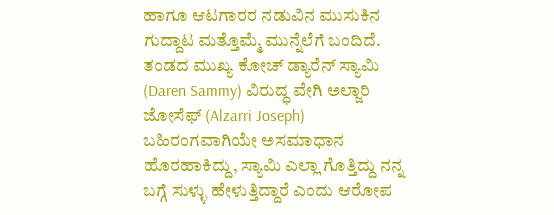ಹಾಗೂ ಆಟಗಾರರ ನಡುವಿನ ಮುಸುಕಿನ ಗುದ್ದಾಟ ಮತ್ತೊಮ್ಮೆ ಮುನ್ನೆಲೆಗೆ ಬಂದಿದೆ. ತಂಡದ ಮುಖ್ಯ ಕೋಚ್ ಡ್ಯಾರೆನ್ ಸ್ಯಾಮಿ (Daren Sammy) ವಿರುದ್ಧ ವೇಗಿ ಅಲ್ಜಾರಿ ಜೋಸೆಫ್ (Alzarri Joseph) ಬಹಿರಂಗವಾಗಿಯೇ ಅಸಮಾಧಾನ ಹೊರಹಾಕಿದ್ದು, ಸ್ಯಾಮಿ ಎಲ್ಲಾ ಗೊತ್ತಿದ್ದು ನನ್ನ ಬಗ್ಗೆ ಸುಳ್ಳು ಹೇಳುತ್ತಿದ್ದಾರೆ ಎಂದು ಆರೋಪ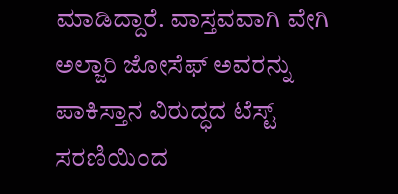ಮಾಡಿದ್ದಾರೆ. ವಾಸ್ತವವಾಗಿ ವೇಗಿ ಅಲ್ಜಾರಿ ಜೋಸೆಫ್ ಅವರನ್ನು ಪಾಕಿಸ್ತಾನ ವಿರುದ್ಧದ ಟೆಸ್ಟ್ ಸರಣಿಯಿಂದ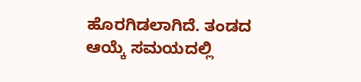ಹೊರಗಿಡಲಾಗಿದೆ. ತಂಡದ ಆಯ್ಕೆ ಸಮಯದಲ್ಲಿ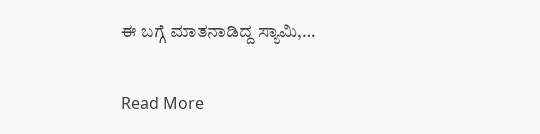ಈ ಬಗ್ಗೆ ಮಾತನಾಡಿದ್ದ ಸ್ಯಾಮಿ,…

Read More